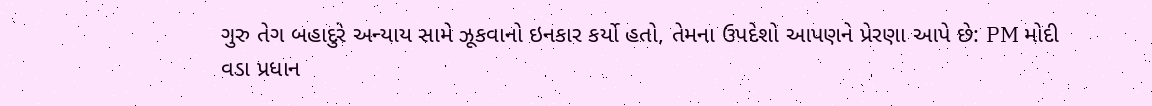ગુરુ તેગ બહાદુરે અન્યાય સામે ઝૂકવાનો ઇનકાર કર્યો હતો, તેમના ઉપદેશો આપણને પ્રેરણા આપે છે: PM મોદી
વડા પ્રધાન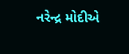નરેન્દ્ર મોદીએ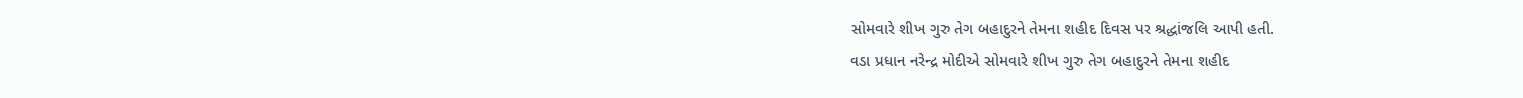સોમવારે શીખ ગુરુ તેગ બહાદુરને તેમના શહીદ દિવસ પર શ્રદ્ધાંજલિ આપી હતી.
વડા પ્રધાન નરેન્દ્ર મોદીએ સોમવારે શીખ ગુરુ તેગ બહાદુરને તેમના શહીદ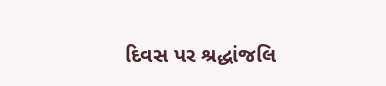દિવસ પર શ્રદ્ધાંજલિ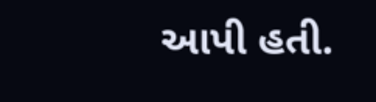આપી હતી.